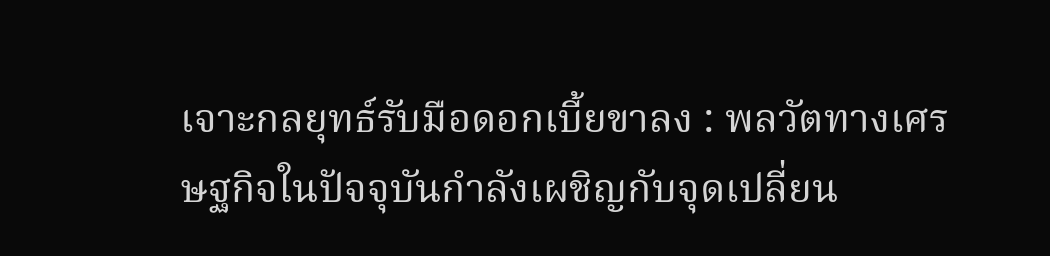เจาะกลยุทธ์รับมือดอกเบี้ยขาลง : พลวัตทางเศรษฐกิจในปัจจุบันกำลังเผชิญกับจุดเปลี่ยน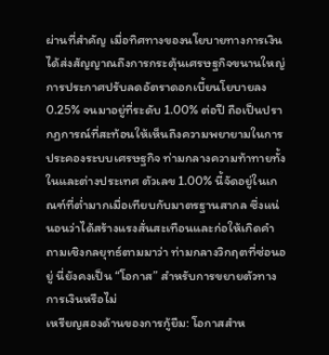ผ่านที่สำคัญ เมื่อทิศทางของนโยบายทางการเงินได้ส่งสัญญาณถึงการกระตุ้นเศรษฐกิจขนานใหญ่ การประกาศปรับลดอัตราดอกเบี้ยนโยบายลง 0.25% จนมาอยู่ที่ระดับ 1.00% ต่อปี ถือเป็นปรากฏการณ์ที่สะท้อนให้เห็นถึงความพยายามในการประคองระบบเศรษฐกิจ ท่ามกลางความท้าทายทั้งในและต่างประเทศ ตัวเลข 1.00% นี้จัดอยู่ในเกณฑ์ที่ต่ำมากเมื่อเทียบกับมาตรฐานสากล ซึ่งแน่นอนว่าได้สร้างแรงสั่นสะเทือนและก่อให้เกิดคำถามเชิงกลยุทธ์ตามมาว่า ท่ามกลางวิกฤตที่ซ่อนอยู่ นี่ยังคงเป็น “โอกาส” สำหรับการขยายตัวทางการเงินหรือไม่
เหรียญสองด้านของการกู้ยืม: โอกาสสำห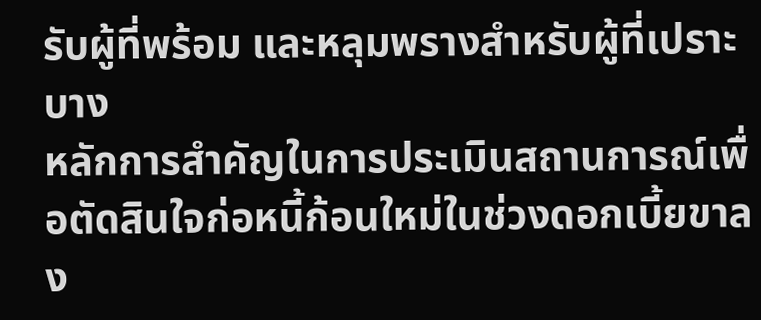รับผู้ที่พร้อม และหลุมพรางสำหรับผู้ที่เปราะบาง
หลักการสำคัญในการประเมินสถานการณ์เพื่อตัดสินใจก่อหนี้ก้อนใหม่ในช่วงดอกเบี้ยขาลง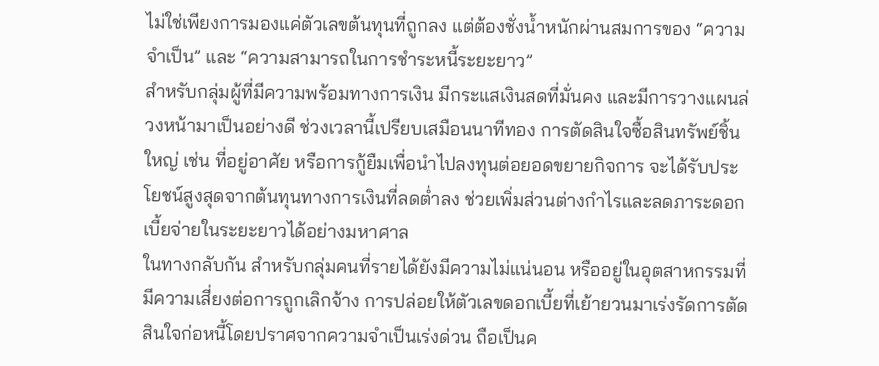ไม่ใช่เพียงการมองแค่ตัวเลขต้นทุนที่ถูกลง แต่ต้องชั่งน้ำหนักผ่านสมการของ “ความจำเป็น” และ “ความสามารถในการชำระหนี้ระยะยาว”
สำหรับกลุ่มผู้ที่มีความพร้อมทางการเงิน มีกระแสเงินสดที่มั่นคง และมีการวางแผนล่วงหน้ามาเป็นอย่างดี ช่วงเวลานี้เปรียบเสมือนนาทีทอง การตัดสินใจซื้อสินทรัพย์ชิ้นใหญ่ เช่น ที่อยู่อาศัย หรือการกู้ยืมเพื่อนำไปลงทุนต่อยอดขยายกิจการ จะได้รับประโยชน์สูงสุดจากต้นทุนทางการเงินที่ลดต่ำลง ช่วยเพิ่มส่วนต่างกำไรและลดภาระดอกเบี้ยจ่ายในระยะยาวได้อย่างมหาศาล
ในทางกลับกัน สำหรับกลุ่มคนที่รายได้ยังมีความไม่แน่นอน หรืออยู่ในอุตสาหกรรมที่มีความเสี่ยงต่อการถูกเลิกจ้าง การปล่อยให้ตัวเลขดอกเบี้ยที่เย้ายวนมาเร่งรัดการตัดสินใจก่อหนี้โดยปราศจากความจำเป็นเร่งด่วน ถือเป็นค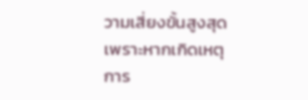วามเสี่ยงขั้นสูงสุด เพราะหากเกิดเหตุการ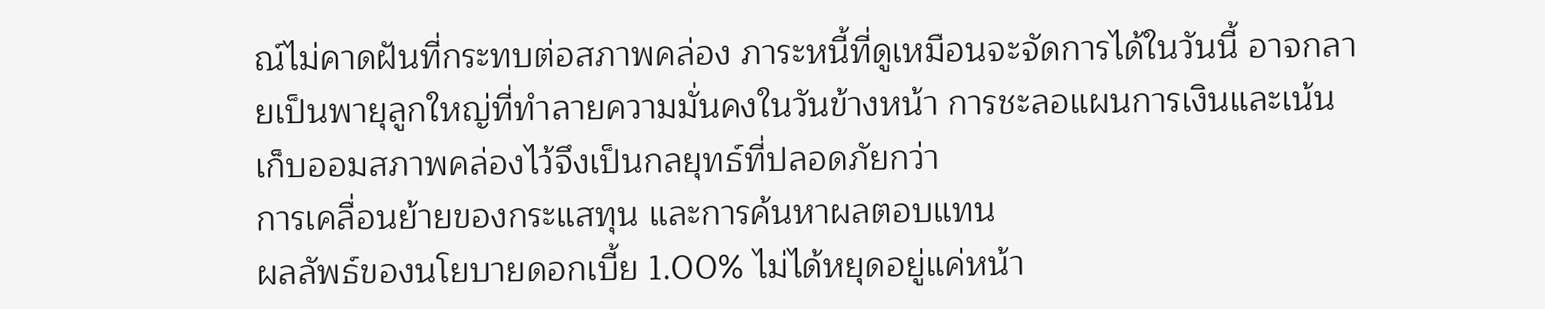ณ์ไม่คาดฝันที่กระทบต่อสภาพคล่อง ภาระหนี้ที่ดูเหมือนจะจัดการได้ในวันนี้ อาจกลายเป็นพายุลูกใหญ่ที่ทำลายความมั่นคงในวันข้างหน้า การชะลอแผนการเงินและเน้นเก็บออมสภาพคล่องไว้จึงเป็นกลยุทธ์ที่ปลอดภัยกว่า
การเคลื่อนย้ายของกระแสทุน และการค้นหาผลตอบแทน
ผลลัพธ์ของนโยบายดอกเบี้ย 1.00% ไม่ได้หยุดอยู่แค่หน้า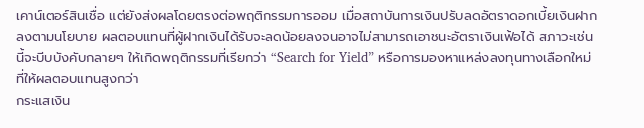เคาน์เตอร์สินเชื่อ แต่ยังส่งผลโดยตรงต่อพฤติกรรมการออม เมื่อสถาบันการเงินปรับลดอัตราดอกเบี้ยเงินฝากลงตามนโยบาย ผลตอบแทนที่ผู้ฝากเงินได้รับจะลดน้อยลงจนอาจไม่สามารถเอาชนะอัตราเงินเฟ้อได้ สภาวะเช่นนี้จะบีบบังคับกลายๆ ให้เกิดพฤติกรรมที่เรียกว่า “Search for Yield” หรือการมองหาแหล่งลงทุนทางเลือกใหม่ที่ให้ผลตอบแทนสูงกว่า
กระแสเงิน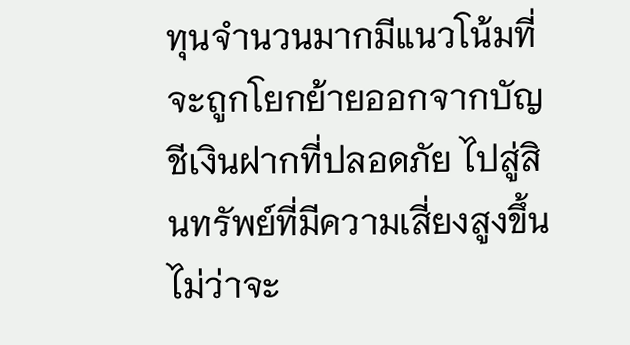ทุนจำนวนมากมีแนวโน้มที่จะถูกโยกย้ายออกจากบัญชีเงินฝากที่ปลอดภัย ไปสู่สินทรัพย์ที่มีความเสี่ยงสูงขึ้น ไม่ว่าจะ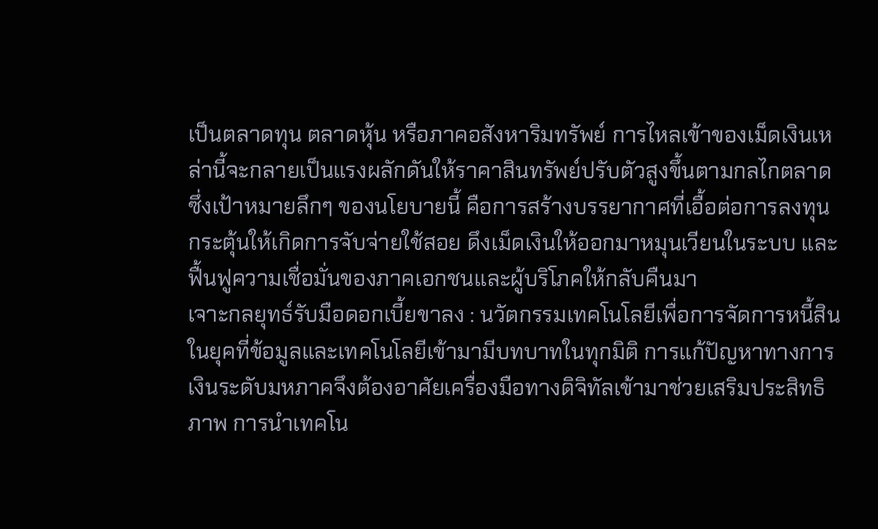เป็นตลาดทุน ตลาดหุ้น หรือภาคอสังหาริมทรัพย์ การไหลเข้าของเม็ดเงินเหล่านี้จะกลายเป็นแรงผลักดันให้ราคาสินทรัพย์ปรับตัวสูงขึ้นตามกลไกตลาด ซึ่งเป้าหมายลึกๆ ของนโยบายนี้ คือการสร้างบรรยากาศที่เอื้อต่อการลงทุน กระตุ้นให้เกิดการจับจ่ายใช้สอย ดึงเม็ดเงินให้ออกมาหมุนเวียนในระบบ และฟื้นฟูความเชื่อมั่นของภาคเอกชนและผู้บริโภคให้กลับคืนมา
เจาะกลยุทธ์รับมือดอกเบี้ยขาลง : นวัตกรรมเทคโนโลยีเพื่อการจัดการหนี้สิน
ในยุคที่ข้อมูลและเทคโนโลยีเข้ามามีบทบาทในทุกมิติ การแก้ปัญหาทางการเงินระดับมหภาคจึงต้องอาศัยเครื่องมือทางดิจิทัลเข้ามาช่วยเสริมประสิทธิภาพ การนำเทคโน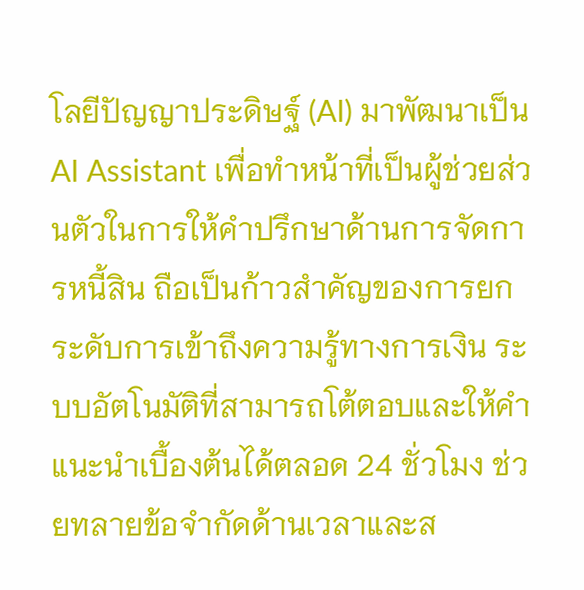โลยีปัญญาประดิษฐ์ (AI) มาพัฒนาเป็น AI Assistant เพื่อทำหน้าที่เป็นผู้ช่วยส่วนตัวในการให้คำปรึกษาด้านการจัดการหนี้สิน ถือเป็นก้าวสำคัญของการยกระดับการเข้าถึงความรู้ทางการเงิน ระบบอัตโนมัติที่สามารถโต้ตอบและให้คำแนะนำเบื้องต้นได้ตลอด 24 ชั่วโมง ช่วยทลายข้อจำกัดด้านเวลาและส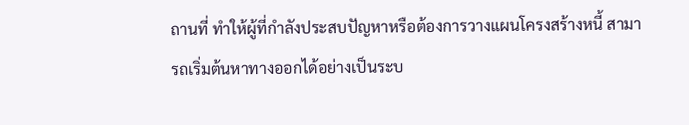ถานที่ ทำให้ผู้ที่กำลังประสบปัญหาหรือต้องการวางแผนโครงสร้างหนี้ สามารถเริ่มต้นหาทางออกได้อย่างเป็นระบ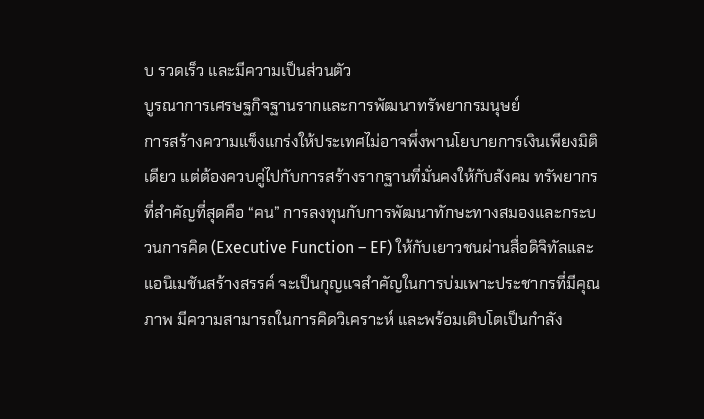บ รวดเร็ว และมีความเป็นส่วนตัว
บูรณาการเศรษฐกิจฐานรากและการพัฒนาทรัพยากรมนุษย์
การสร้างความแข็งแกร่งให้ประเทศไม่อาจพึ่งพานโยบายการเงินเพียงมิติเดียว แต่ต้องควบคู่ไปกับการสร้างรากฐานที่มั่นคงให้กับสังคม ทรัพยากรที่สำคัญที่สุดคือ “คน” การลงทุนกับการพัฒนาทักษะทางสมองและกระบวนการคิด (Executive Function – EF) ให้กับเยาวชนผ่านสื่อดิจิทัลและแอนิเมชันสร้างสรรค์ จะเป็นกุญแจสำคัญในการบ่มเพาะประชากรที่มีคุณภาพ มีความสามารถในการคิดวิเคราะห์ และพร้อมเติบโตเป็นกำลัง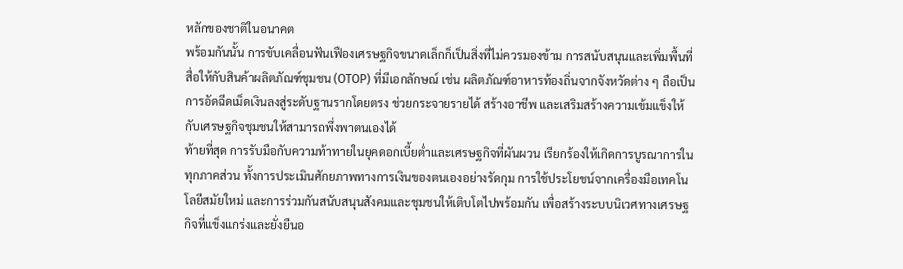หลักของชาติในอนาคต
พร้อมกันนั้น การขับเคลื่อนฟันเฟืองเศรษฐกิจขนาดเล็กก็เป็นสิ่งที่ไม่ควรมองข้าม การสนับสนุนและเพิ่มพื้นที่สื่อให้กับสินค้าผลิตภัณฑ์ชุมชน (OTOP) ที่มีเอกลักษณ์ เช่น ผลิตภัณฑ์อาหารท้องถิ่นจากจังหวัดต่าง ๆ ถือเป็นการอัดฉีดเม็ดเงินลงสู่ระดับฐานรากโดยตรง ช่วยกระจายรายได้ สร้างอาชีพ และเสริมสร้างความเข้มแข็งให้กับเศรษฐกิจชุมชนให้สามารถพึ่งพาตนเองได้
ท้ายที่สุด การรับมือกับความท้าทายในยุคดอกเบี้ยต่ำและเศรษฐกิจที่ผันผวน เรียกร้องให้เกิดการบูรณาการในทุกภาคส่วน ทั้งการประเมินศักยภาพทางการเงินของตนเองอย่างรัดกุม การใช้ประโยชน์จากเครื่องมือเทคโนโลยีสมัยใหม่ และการร่วมกันสนับสนุนสังคมและชุมชนให้เติบโตไปพร้อมกัน เพื่อสร้างระบบนิเวศทางเศรษฐกิจที่แข็งแกร่งและยั่งยืนอ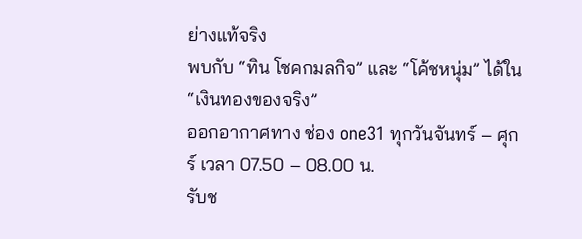ย่างแท้จริง
พบกับ “ทิน โชคกมลกิจ” และ “โค้ชหนุ่ม” ได้ใน “เงินทองของจริง”
ออกอากาศทาง ช่อง one31 ทุกวันจันทร์ – ศุกร์ เวลา 07.50 – 08.00 น.
รับช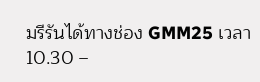มรีรันได้ทางช่อง GMM25 เวลา 10.30 –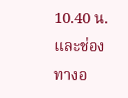10.40 น. และช่องทางอ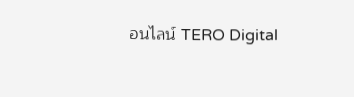อนไลน์ TERO Digital